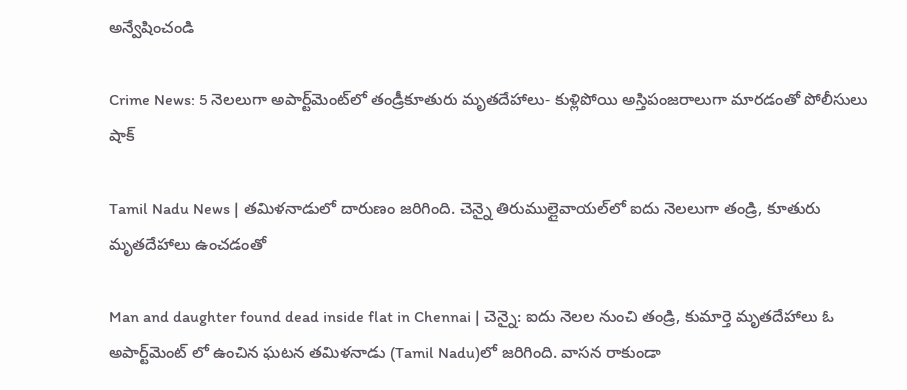అన్వేషించండి

Crime News: 5 నెలలుగా అపార్ట్‌మెంట్‌లో తండ్రీకూతురు మృతదేహాలు- కుళ్లిపోయి అస్తిపంజరాలుగా మారడంతో పోలీసులు షాక్

Tamil Nadu News | తమిళనాడులో దారుణం జరిగింది. చెన్నై తిరుముల్లైవాయల్‌లో ఐదు నెలలుగా తండ్రి, కూతురు మృతదేహాలు ఉంచడంతో

Man and daughter found dead inside flat in Chennai | చెన్నై: ఐదు నెలల నుంచి తండ్రి, కుమార్తె మృతదేహాలు ఓ అపార్ట్‌మెంట్ లో ఉంచిన ఘటన తమిళనాడు (Tamil Nadu)లో జరిగింది. వాసన రాకుండా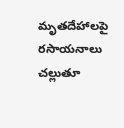మృతదేహాలపై రసాయనాలు చల్లుతూ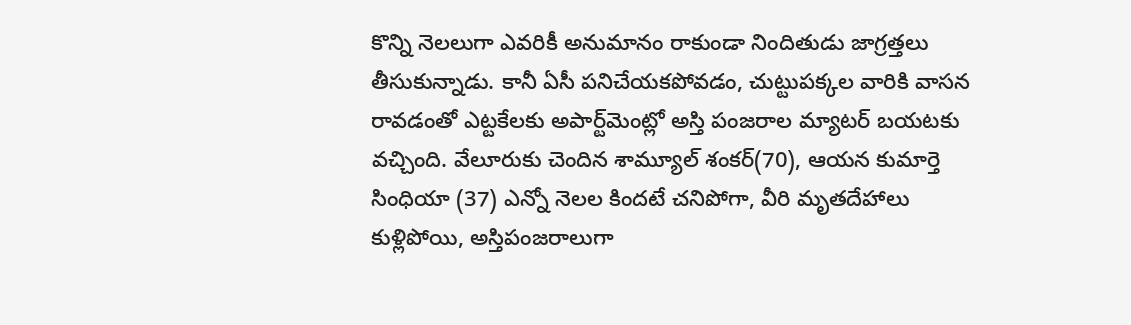కొన్ని నెలలుగా ఎవరికీ అనుమానం రాకుండా నిందితుడు జాగ్రత్తలు తీసుకున్నాడు. కానీ ఏసీ పనిచేయకపోవడం, చుట్టుపక్కల వారికి వాసన రావడంతో ఎట్టకేలకు అపార్ట్‌మెంట్లో అస్తి పంజరాల మ్యాటర్ బయటకు వచ్చింది. వేలూరుకు చెందిన శామ్యూల్ శంకర్(70), ఆయన కుమార్తె సింధియా (37) ఎన్నో నెలల కిందటే చనిపోగా, వీరి మృతదేహాలు కుళ్లిపోయి, అస్తిపంజరాలుగా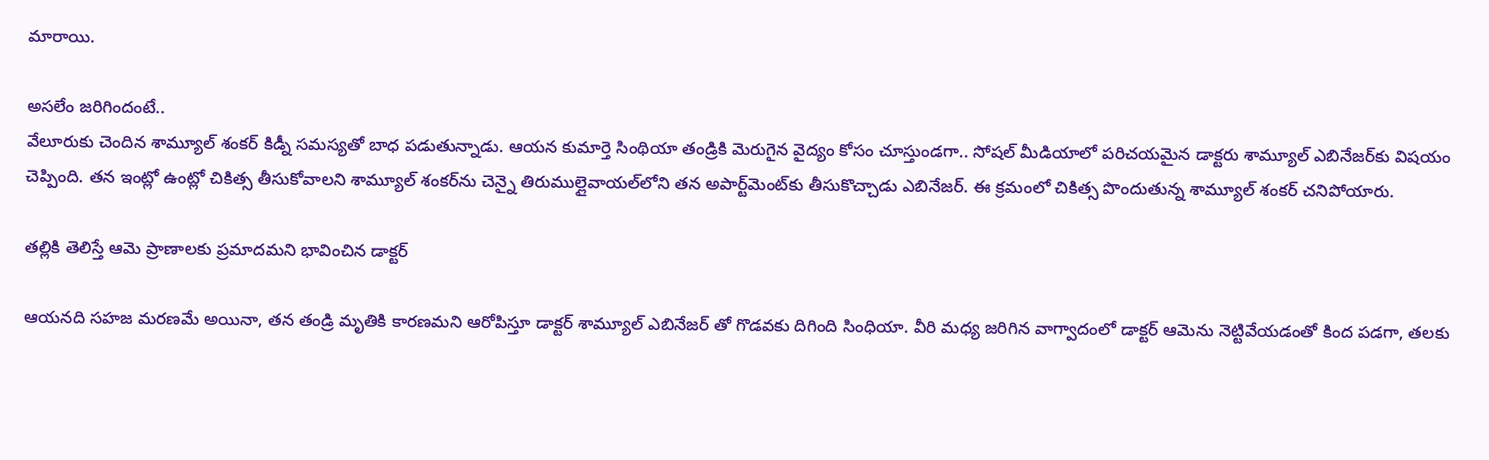మారాయి.

అసలేం జరిగిందంటే..
వేలూరుకు చెందిన శామ్యూల్ శంకర్ కిడ్నీ సమస్యతో బాధ పడుతున్నాడు. ఆయన కుమార్తె సింథియా తండ్రికి మెరుగైన వైద్యం కోసం చూస్తుండగా.. సోషల్ మీడియాలో పరిచయమైన డాక్టరు శామ్యూల్‌ ఎబినేజర్‌కు విషయం చెప్పింది. తన ఇంట్లో ఉంట్లో చికిత్స తీసుకోవాలని శామ్యూల్ శంకర్‌ను చెన్నై తిరుముల్లైవాయల్‌లోని తన అపార్ట్‌మెంట్‌కు తీసుకొచ్చాడు ఎబినేజర్. ఈ క్రమంలో చికిత్స పొందుతున్న శామ్యూల్ శంకర్ చనిపోయారు.

తల్లికి తెలిస్తే ఆమె ప్రాణాలకు ప్రమాదమని భావించిన డాక్టర్

ఆయనది సహజ మరణమే అయినా, తన తండ్రి మృతికి కారణమని ఆరోపిస్తూ డాక్టర్ శామ్యూల్ ఎబినేజర్‌ తో గొడవకు దిగింది సింధియా. వీరి మధ్య జరిగిన వాగ్వాదంలో డాక్టర్ ఆమెను నెట్టివేయడంతో కింద పడగా, తలకు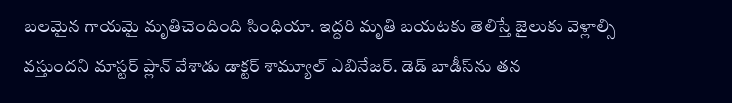బలమైన గాయమై మృతిచెందింది సింధియా. ఇద్దరి మృతి బయటకు తెలిస్తే జైలుకు వెళ్లాల్సి వస్తుందని మాస్టర్ ప్లాన్ వేశాడు డాక్టర్ శామ్యూల్‌ ఎబినేజర్‌. డెడ్ బాడీస్‌ను తన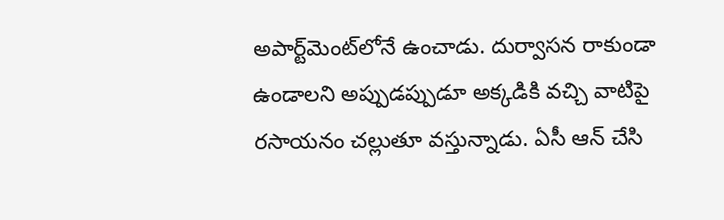అపార్ట్‌మెంట్‌లోనే ఉంచాడు. దుర్వాసన రాకుండా ఉండాలని అప్పుడప్పుడూ అక్కడికి వచ్చి వాటిపై రసాయనం చల్లుతూ వస్తున్నాడు. ఏసీ ఆన్ చేసి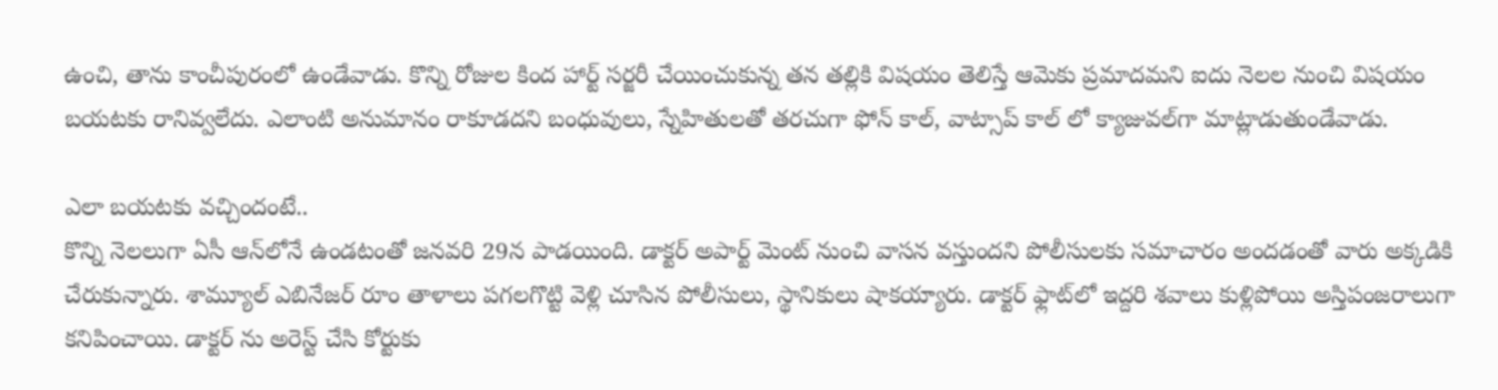ఉంచి, తాను కాంచీపురంలో ఉండేవాడు. కొన్ని రోజుల కింద హార్ట్ సర్జరీ చేయించుకున్న తన తల్లికి విషయం తెలిస్తే ఆమెకు ప్రమాదమని ఐదు నెలల నుంచి విషయం బయటకు రానివ్వలేదు. ఎలాంటి అనుమానం రాకూడదని బంధువులు, స్నేహితులతో తరచుగా ఫోన్ కాల్, వాట్సాప్ కాల్ లో క్యాజువల్‌గా మాట్లాడుతుండేవాడు.

ఎలా బయటకు వచ్చిందంటే..
కొన్ని నెలలుగా ఏసీ ఆన్‌లోనే ఉండటంతో జనవరి 29న పాడయింది. డాక్టర్ అపార్ట్ మెంట్ నుంచి వాసన వస్తుందని పోలీసులకు సమాచారం అందడంతో వారు అక్కడికి చేరుకున్నారు. శామ్యూల్ ఎబినేజర్ రూం తాళాలు పగలగొట్టి వెళ్లి చూసిన పోలీసులు, స్థానికులు షాకయ్యారు. డాక్టర్ ఫ్లాట్‌లో ఇద్దరి శవాలు కుళ్లిపోయి అస్తిపంజరాలుగా కనిపించాయి. డాక్టర్ ను అరెస్ట్ చేసి కోర్టుకు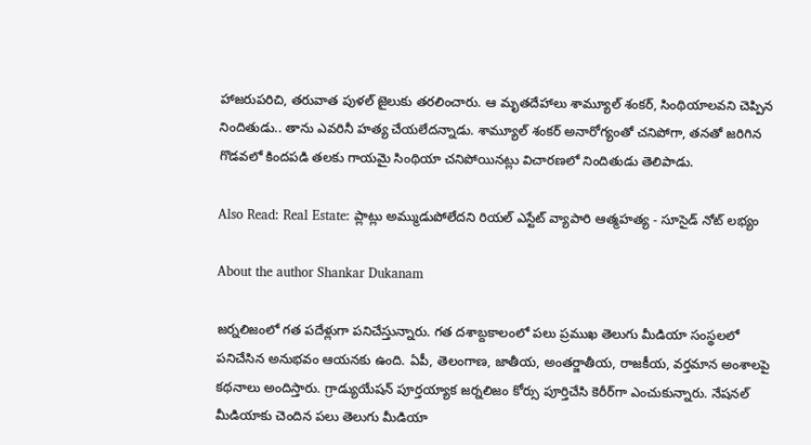హాజరుపరిచి, తరువాత పుళల్ జైలుకు తరలించారు. ఆ మృతదేహాలు శామ్యూల్ శంకర్, సింథియాలవని చెప్పిన నిందితుడు.. తాను ఎవరినీ హత్య చేయలేదన్నాడు. శామ్యూల్ శంకర్ అనారోగ్యంతో చనిపోగా, తనతో జరిగిన గొడవలో కిందపడి తలకు గాయమై సింథియా చనిపోయినట్లు విచారణలో నిందితుడు తెలిపాడు.

Also Read: Real Estate: ప్లాట్లు అమ్ముడుపోలేదని రియల్ ఎస్టేట్ వ్యాపారి ఆత్మహత్య - సూసైడ్ నోట్ లభ్యం

About the author Shankar Dukanam

జర్నలిజంలో గత పదేళ్లుగా పనిచేస్తున్నారు. గత దశాబ్దకాలంలో పలు ప్రముఖ తెలుగు మీడియా సంస్థలలో పనిచేసిన అనుభవం ఆయనకు ఉంది. ఏపీ, తెలంగాణ, జాతీయ, అంతర్జాతీయ, రాజకీయ, వర్తమాన అంశాలపై కథనాలు అందిస్తారు. గ్రాడ్యుయేషన్ పూర్తయ్యాక జర్నలిజం కోర్సు పూర్తిచేసి కెరీర్‌గా ఎంచుకున్నారు. నేషనల్ మీడియాకు చెందిన పలు తెలుగు మీడియా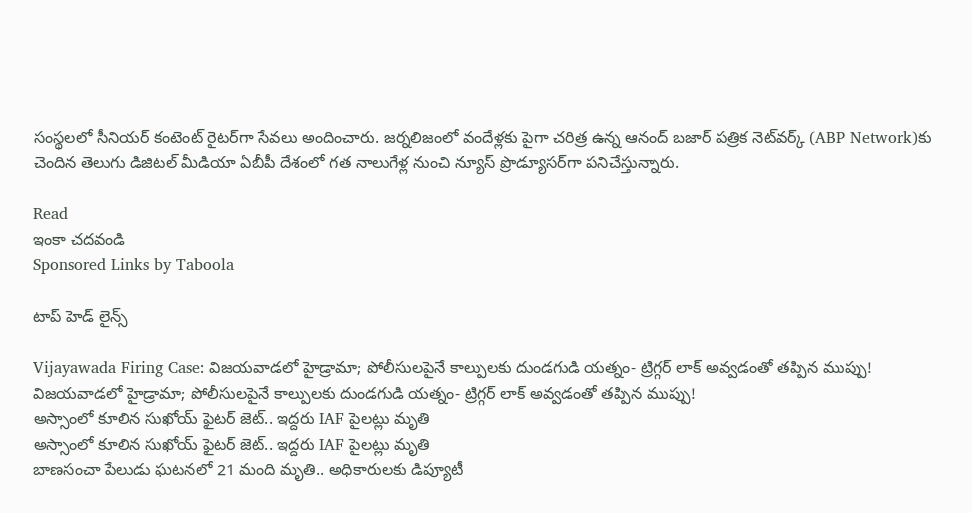సంస్థలలో సీనియర్ కంటెంట్ రైటర్‌గా సేవలు అందించారు. జర్నలిజంలో వందేళ్లకు పైగా చరిత్ర ఉన్న ఆనంద్ బజార్ పత్రిక నెట్‌వర్క్ (ABP Network)కు చెందిన తెలుగు డిజిటల్ మీడియా ఏబీపీ దేశంలో గత నాలుగేళ్ల నుంచి న్యూస్ ప్రొడ్యూసర్‌గా పనిచేస్తున్నారు.

Read
ఇంకా చదవండి
Sponsored Links by Taboola

టాప్ హెడ్ లైన్స్

Vijayawada Firing Case: విజయవాడలో హైడ్రామా; పోలీసులపైనే కాల్పులకు దుండగుడి యత్నం- ట్రిగ్గర్‌ లాక్ అవ్వడంతో తప్పిన ముప్పు!
విజయవాడలో హైడ్రామా; పోలీసులపైనే కాల్పులకు దుండగుడి యత్నం- ట్రిగ్గర్‌ లాక్ అవ్వడంతో తప్పిన ముప్పు!
అస్సాంలో కూలిన సుఖోయ్ ఫైటర్ జెట్.. ఇద్దరు IAF పైలట్లు మృతి
అస్సాంలో కూలిన సుఖోయ్ ఫైటర్ జెట్.. ఇద్దరు IAF పైలట్లు మృతి
బాణసంచా పేలుడు ఘటనలో 21 మంది మృతి.. అధికారులకు డిప్యూటీ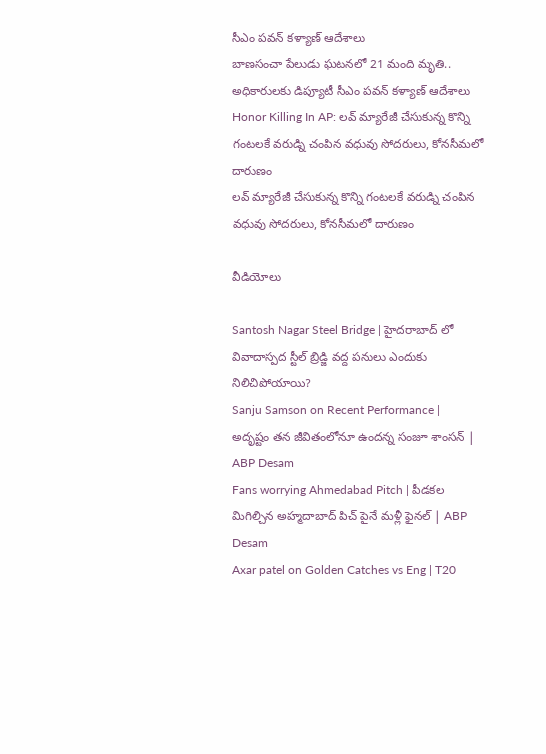సీఎం పవన్ కళ్యాణ్ ఆదేశాలు
బాణసంచా పేలుడు ఘటనలో 21 మంది మృతి.. అధికారులకు డిప్యూటీ సీఎం పవన్ కళ్యాణ్ ఆదేశాలు
Honor Killing In AP: లవ్ మ్యారేజీ చేసుకున్న కొన్ని గంటలకే వరుడ్ని చంపిన వధువు సోదరులు, కోనసీమలో దారుణం
లవ్ మ్యారేజీ చేసుకున్న కొన్ని గంటలకే వరుడ్ని చంపిన వధువు సోదరులు, కోనసీమలో దారుణం

వీడియోలు

Santosh Nagar Steel Bridge | హైదరాబాద్ లో వివాదాస్పద స్టీల్ బ్రిడ్జి వద్ద పనులు ఎందుకు నిలిచిపోయాయి?
Sanju Samson on Recent Performance | అదృష్టం తన జీవితంలోనూ ఉందన్న సంజూ శాంసన్ | ABP Desam
Fans worrying Ahmedabad Pitch | పీడకల మిగిల్చిన అహ్మదాబాద్ పిచ్ పైనే మళ్లీ ఫైనల్ | ABP Desam
Axar patel on Golden Catches vs Eng | T20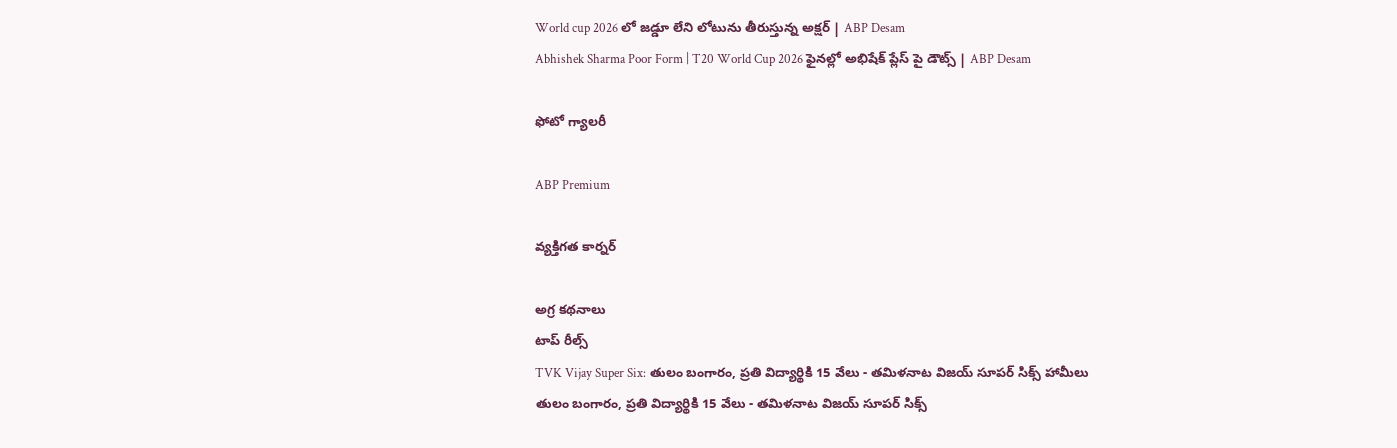World cup 2026 లో జడ్డూ లేని లోటును తీరుస్తున్న అక్షర్ | ABP Desam
Abhishek Sharma Poor Form | T20 World Cup 2026 ఫైనల్లో అభిషేక్ ప్లేస్ పై డౌట్స్ | ABP Desam

ఫోటో గ్యాలరీ

ABP Premium

వ్యక్తిగత కార్నర్

అగ్ర కథనాలు
టాప్ రీల్స్
TVK Vijay Super Six: తులం బంగారం, ప్రతి విద్యార్థికి 15 వేలు - తమిళనాట విజయ్ సూపర్ సిక్స్ హామీలు
తులం బంగారం, ప్రతి విద్యార్థికి 15 వేలు - తమిళనాట విజయ్ సూపర్ సిక్స్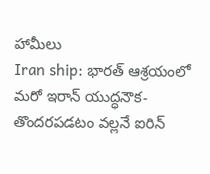హామీలు
Iran ship: భారత్‌ ఆశ్రయంలో మరో ఇరాన్ యుద్ధనౌక- తొందరపడటం వల్లనే ఐరిన్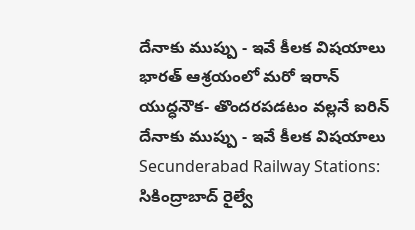దేనాకు ముప్పు - ఇవే కీలక విషయాలు
భారత్‌ ఆశ్రయంలో మరో ఇరాన్ యుద్ధనౌక- తొందరపడటం వల్లనే ఐరిన్ దేనాకు ముప్పు - ఇవే కీలక విషయాలు
Secunderabad Railway Stations: సికింద్రాబాద్‌ రైల్వే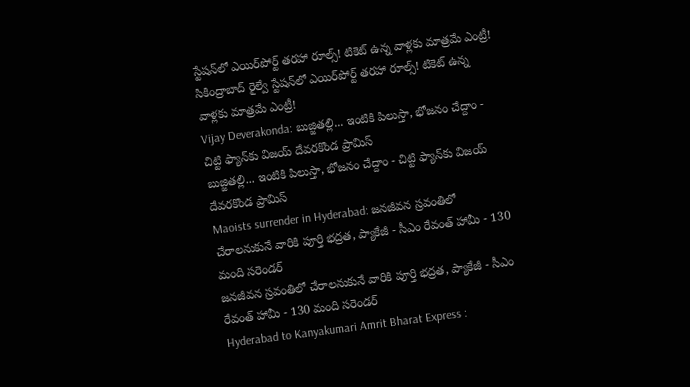స్టేషన్‌లో ఎయిర్‌పోర్ట్ తరహా రూల్స్‌! టికెట్ ఉన్న వాళ్లకు మాత్రమే ఎంట్రీ!
సికింద్రాబాద్‌ రైల్వే స్టేషన్‌లో ఎయిర్‌పోర్ట్ తరహా రూల్స్‌! టికెట్ ఉన్న వాళ్లకు మాత్రమే ఎంట్రీ!
Vijay Deverakonda: బుజ్జితల్లి... ఇంటికి పిలుస్తా, భోజనం చేద్దాం - చిట్టి ఫ్యాన్‌కు విజయ్ దేవరకొండ ప్రామిస్
బుజ్జితల్లి... ఇంటికి పిలుస్తా, భోజనం చేద్దాం - చిట్టి ఫ్యాన్‌కు విజయ్ దేవరకొండ ప్రామిస్
Maoists surrender in Hyderabad: జనజీవన స్రవంతిలో చేరాలనుకునే వారికి పూర్తి భద్రత, ప్యాకేజీ - సీఎం రేవంత్ హామీ - 130 మంది సరెండర్
జనజీవన స్రవంతిలో చేరాలనుకునే వారికి పూర్తి భద్రత, ప్యాకేజీ - సీఎం రేవంత్ హామీ - 130 మంది సరెండర్
Hyderabad to Kanyakumari Amrit Bharat Express :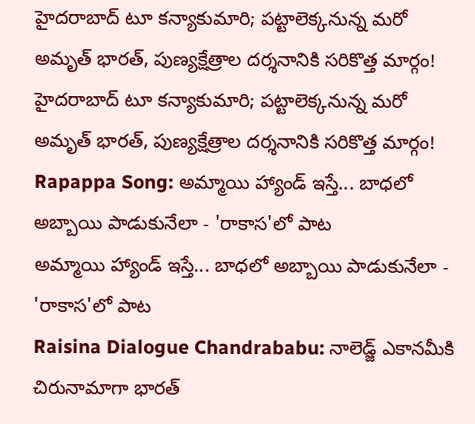హైదరాబాద్‌ టూ కన్యాకుమారి; పట్టాలెక్కనున్న మరో అమృత్‌ భారత్‌, పుణ్యక్షేత్రాల దర్శనానికి సరికొత్త మార్గం!
హైదరాబాద్‌ టూ కన్యాకుమారి; పట్టాలెక్కనున్న మరో అమృత్‌ భారత్‌, పుణ్యక్షేత్రాల దర్శనానికి సరికొత్త మార్గం!
Rapappa Song: అమ్మాయి హ్యాండ్ ఇస్తే... బాధలో అబ్బాయి పాడుకునేలా - 'రాకాస'లో పాట
అమ్మాయి హ్యాండ్ ఇస్తే... బాధలో అబ్బాయి పాడుకునేలా - 'రాకాస'లో పాట
Raisina Dialogue Chandrababu: నాలెడ్జ్ ఎకానమీకి చిరునామాగా భారత్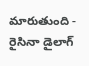మారుతుంది - రైసినా డైలాగ్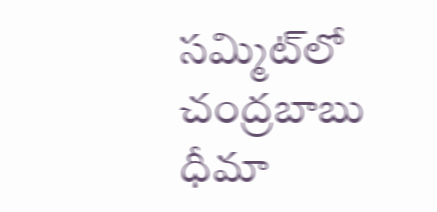సమ్మిట్‌లో చంద్రబాబు ధీమా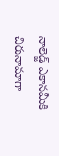నాలెడ్జ్ ఎకానమీకి చిరునామాగా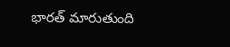భారత్ మారుతుంది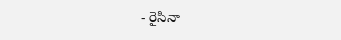- రైసినా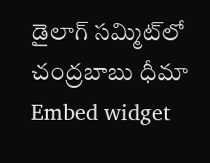డైలాగ్ సమ్మిట్‌లో చంద్రబాబు ధీమా
Embed widget